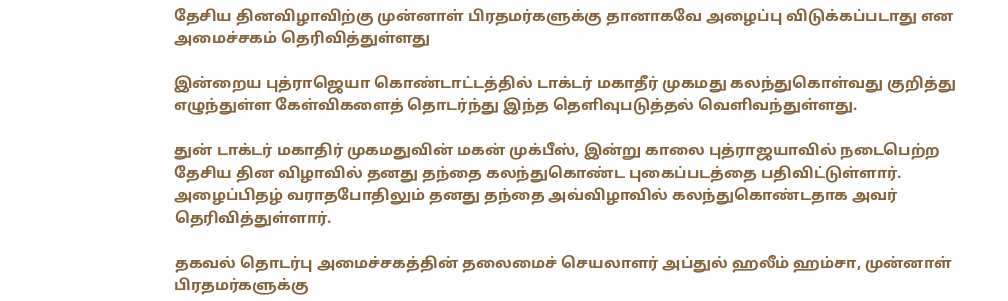தேசிய தினவிழாவிற்கு முன்னாள் பிரதமர்களுக்கு தானாகவே அழைப்பு விடுக்கப்படாது என அமைச்சகம் தெரிவித்துள்ளது

இன்றைய புத்ராஜெயா கொண்டாட்டத்தில் டாக்டர் மகாதீர் முகமது கலந்துகொள்வது குறித்து எழுந்துள்ள கேள்விகளைத் தொடர்ந்து இந்த தெளிவுபடுத்தல் வெளிவந்துள்ளது.

துன் டாக்டர் மகாதிர் முகமதுவின் மகன் முக்பீஸ், இன்று காலை புத்ராஜயாவில் நடைபெற்ற தேசிய தின விழாவில் தனது தந்தை கலந்துகொண்ட புகைப்படத்தை பதிவிட்டுள்ளார். அழைப்பிதழ் வராதபோதிலும் தனது தந்தை அவ்விழாவில் கலந்துகொண்டதாக அவர் தெரிவித்துள்ளார்.

தகவல் தொடர்பு அமைச்சகத்தின் தலைமைச் செயலாளர் அப்துல் ஹலீம் ஹம்சா, முன்னாள் பிரதமர்களுக்கு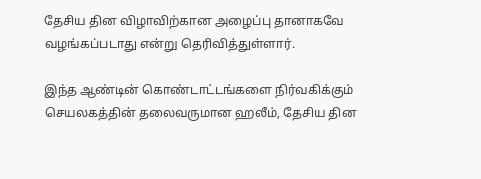தேசிய தின விழாவிற்கான அழைப்பு தானாகவே  வழங்கப்படாது என்று தெரிவித்துள்ளார்.

இந்த ஆண்டின் கொண்டாட்டங்களை நிர்வகிக்கும் செயலகத்தின் தலைவருமான ஹலீம், தேசிய தின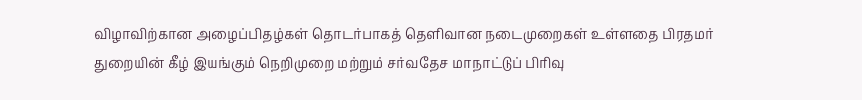விழாவிற்கான அழைப்பிதழ்கள் தொடர்பாகத் தெளிவான நடைமுறைகள் உள்ளதை பிரதமர் துறையின் கீழ் இயங்கும் நெறிமுறை மற்றும் சர்வதேச மாநாட்டுப் பிரிவு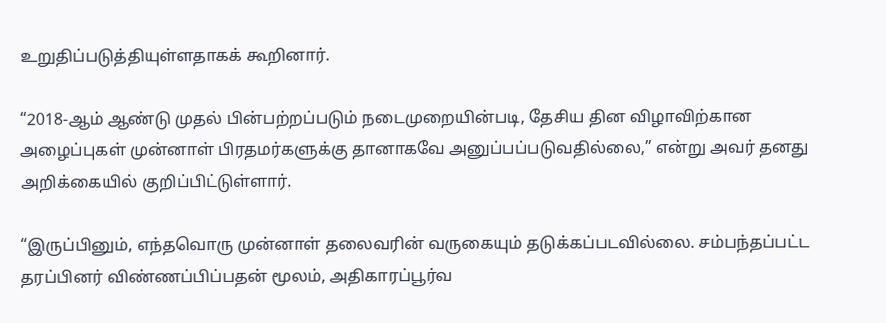உறுதிப்படுத்தியுள்ளதாகக் கூறினார்.

“2018-ஆம் ஆண்டு முதல் பின்பற்றப்படும் நடைமுறையின்படி, தேசிய தின விழாவிற்கான அழைப்புகள் முன்னாள் பிரதமர்களுக்கு தானாகவே அனுப்பப்படுவதில்லை,” என்று அவர் தனது அறிக்கையில் குறிப்பிட்டுள்ளார்.

“இருப்பினும், எந்தவொரு முன்னாள் தலைவரின் வருகையும் தடுக்கப்படவில்லை. சம்பந்தப்பட்ட தரப்பினர் விண்ணப்பிப்பதன் மூலம், அதிகாரப்பூர்வ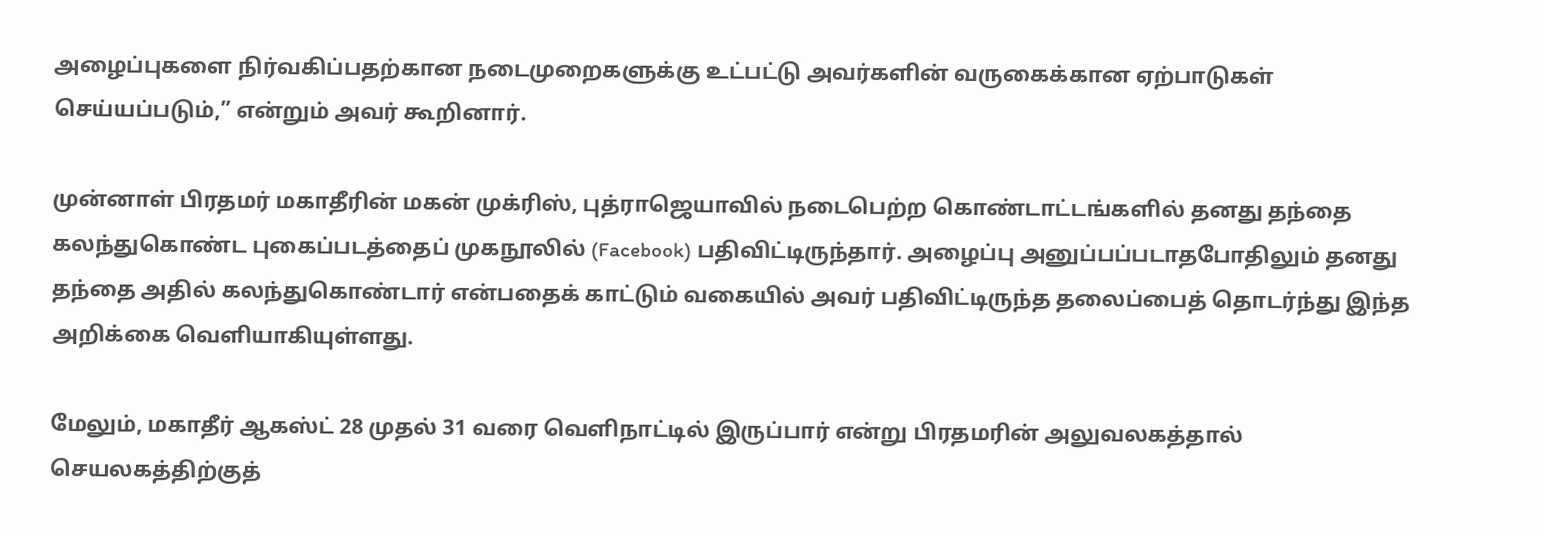அழைப்புகளை நிர்வகிப்பதற்கான நடைமுறைகளுக்கு உட்பட்டு அவர்களின் வருகைக்கான ஏற்பாடுகள் செய்யப்படும்,” என்றும் அவர் கூறினார்.

முன்னாள் பிரதமர் மகாதீரின் மகன் முக்ரிஸ், புத்ராஜெயாவில் நடைபெற்ற கொண்டாட்டங்களில் தனது தந்தை கலந்துகொண்ட புகைப்படத்தைப் முகநூலில் (Facebook) பதிவிட்டிருந்தார். அழைப்பு அனுப்பப்படாதபோதிலும் தனது தந்தை அதில் கலந்துகொண்டார் என்பதைக் காட்டும் வகையில் அவர் பதிவிட்டிருந்த தலைப்பைத் தொடர்ந்து இந்த அறிக்கை வெளியாகியுள்ளது.

மேலும், மகாதீர் ஆகஸ்ட் 28 முதல் 31 வரை வெளிநாட்டில் இருப்பார் என்று பிரதமரின் அலுவலகத்தால் செயலகத்திற்குத்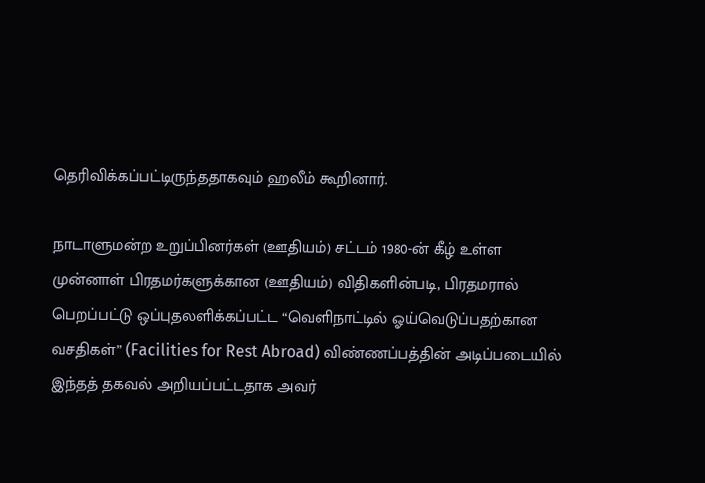தெரிவிக்கப்பட்டிருந்ததாகவும் ஹலீம் கூறினார்.

நாடாளுமன்ற உறுப்பினர்கள் (ஊதியம்) சட்டம் 1980-ன் கீழ் உள்ள முன்னாள் பிரதமர்களுக்கான (ஊதியம்) விதிகளின்படி, பிரதமரால் பெறப்பட்டு ஒப்புதலளிக்கப்பட்ட “வெளிநாட்டில் ஓய்வெடுப்பதற்கான வசதிகள்” (Facilities for Rest Abroad) விண்ணப்பத்தின் அடிப்படையில் இந்தத் தகவல் அறியப்பட்டதாக அவர்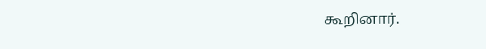கூறினார்.